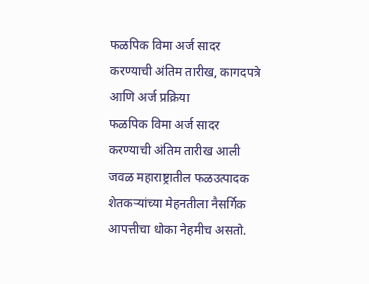फळपिक विमा अर्ज सादर करण्याची अंतिम तारीख, कागदपत्रे आणि अर्ज प्रक्रिया
फळपिक विमा अर्ज सादर करण्याची अंतिम तारीख आली जवळ महाराष्ट्रातील फळउत्पादक शेतकऱ्यांच्या मेहनतीला नैसर्गिक आपत्तीचा धोका नेहमीच असतो.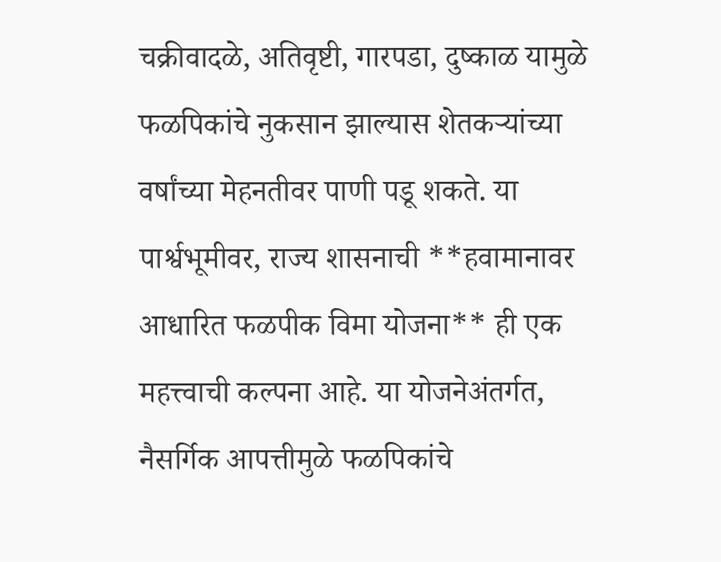चक्रीवादळे, अतिवृष्टी, गारपडा, दुष्काळ यामुळे फळपिकांचे नुकसान झाल्यास शेतकऱ्यांच्या वर्षांच्या मेहनतीवर पाणी पडू शकते. या पार्श्वभूमीवर, राज्य शासनाची **हवामानावर आधारित फळपीक विमा योजना** ही एक महत्त्वाची कल्पना आहे. या योजनेअंतर्गत, नैसर्गिक आपत्तीमुळे फळपिकांचे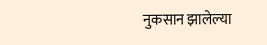नुकसान झालेल्या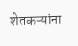शेतकऱ्यांना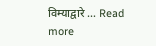विम्याद्वारे … Read more